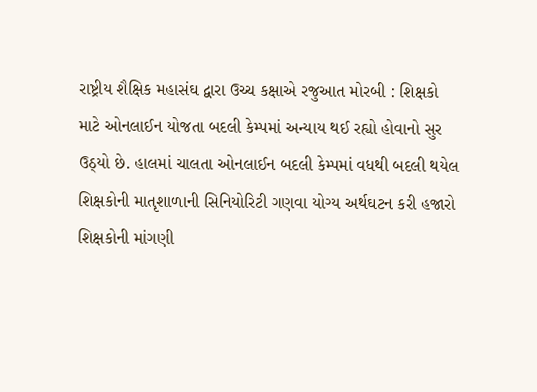રાષ્ટ્રીય શૈક્ષિક મહાસંઘ દ્વારા ઉચ્ચ કક્ષાએ રજુઆત મોરબી : શિક્ષકો માટે ઓનલાઈન યોજતા બદલી કેમ્પમાં અન્યાય થઈ રહ્યો હોવાનો સુર ઉઠ્યો છે. હાલમાં ચાલતા ઓનલાઈન બદલી કેમ્પમાં વધથી બદલી થયેલ શિક્ષકોની માતૃશાળાની સિનિયોરિટી ગણવા યોગ્ય અર્થઘટન કરી હજારો શિક્ષકોની માંગણી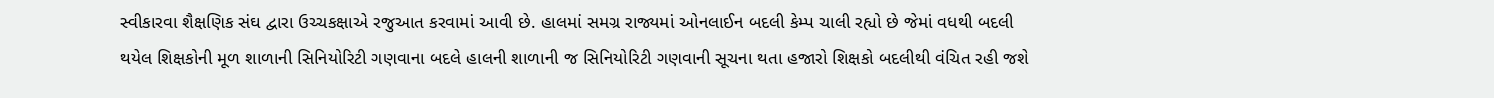સ્વીકારવા શૈક્ષણિક સંઘ દ્વારા ઉચ્ચકક્ષાએ રજુઆત કરવામાં આવી છે. હાલમાં સમગ્ર રાજ્યમાં ઓનલાઈન બદલી કેમ્પ ચાલી રહ્યો છે જેમાં વધથી બદલી થયેલ શિક્ષકોની મૂળ શાળાની સિનિયોરિટી ગણવાના બદલે હાલની શાળાની જ સિનિયોરિટી ગણવાની સૂચના થતા હજારો શિક્ષકો બદલીથી વંચિત રહી જશે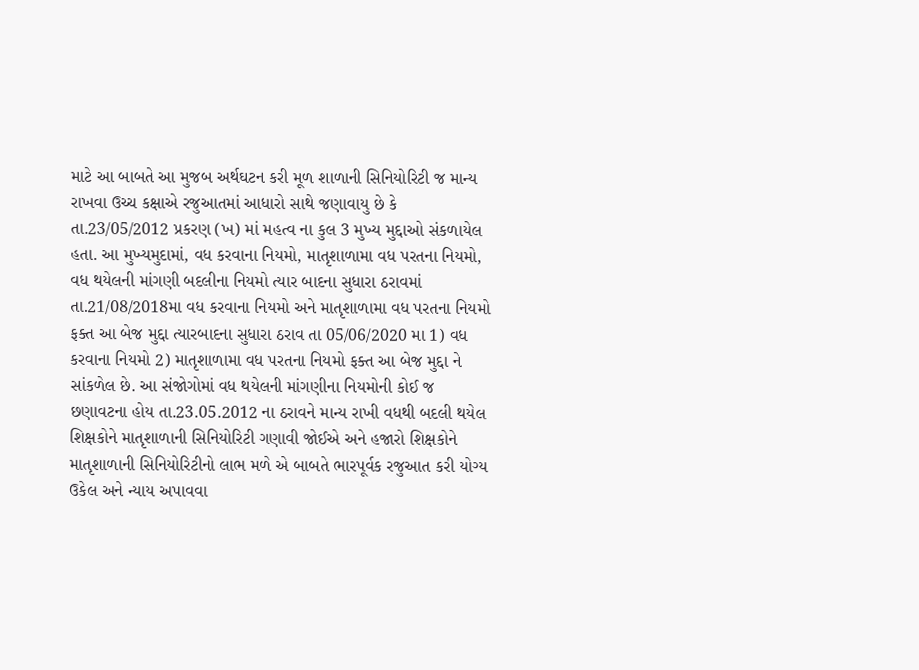માટે આ બાબતે આ મુજબ અર્થઘટન કરી મૂળ શાળાની સિનિયોરિટી જ માન્ય રાખવા ઉચ્ચ કક્ષાએ રજુઆતમાં આધારો સાથે જણાવાયુ છે કે તા.23/05/2012 પ્રકરણ (ખ) માં મહત્વ ના કુલ 3 મુખ્ય મુદ્દાઓ સંકળાયેલ હતા. આ મુખ્યમુદામાં, વધ કરવાના નિયમો, માતૃશાળામા વધ પરતના નિયમો, વધ થયેલની માંગણી બદલીના નિયમો ત્યાર બાદના સુધારા ઠરાવમાં તા.21/08/2018મા વધ કરવાના નિયમો અને માતૃશાળામા વધ પરતના નિયમો ફક્ત આ બેજ મુદ્દા ત્યારબાદના સુધારા ઠરાવ તા 05/06/2020 મા 1) વધ કરવાના નિયમો 2) માતૃશાળામા વધ પરતના નિયમો ફક્ત આ બેજ મુદ્દા ને સાંકળેલ છે. આ સંજોગોમાં વધ થયેલની માંગણીના નિયમોની કોઈ જ છણાવટના હોય તા.23.05.2012 ના ઠરાવને માન્ય રાખી વધથી બદલી થયેલ શિક્ષકોને માતૃશાળાની સિનિયોરિટી ગણાવી જોઈએ અને હજારો શિક્ષકોને માતૃશાળાની સિનિયોરિટીનો લાભ મળે એ બાબતે ભારપૂર્વક રજુઆત કરી યોગ્ય ઉકેલ અને ન્યાય અપાવવા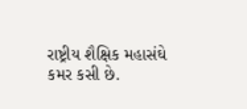રાષ્ટ્રીય શૈક્ષિક મહાસંઘે કમર કસી છે.